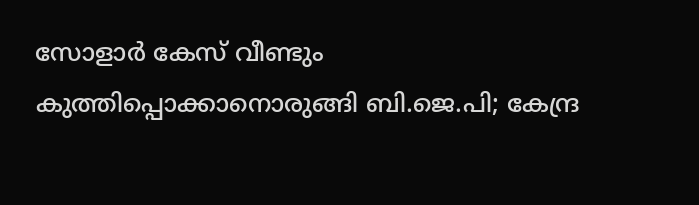സോളാര്‍ കേസ് വീണ്ടും കുത്തിപ്പൊക്കാനൊരുങ്ങി ബി.ജെ.പി; കേന്ദ്ര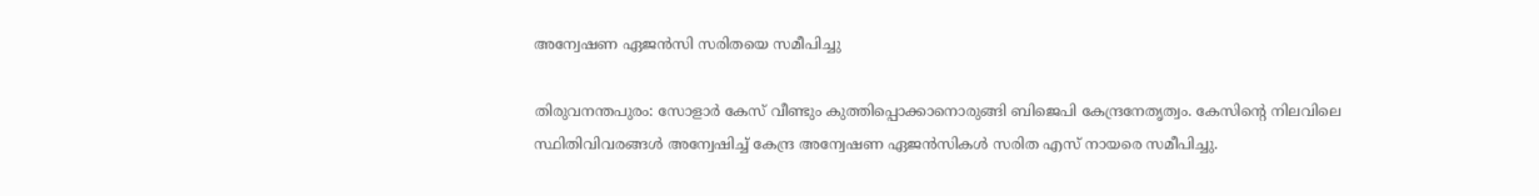അന്വേഷണ ഏജന്‍സി സരിതയെ സമീപിച്ചു

തിരുവനന്തപുരം: സോളാര്‍ കേസ് വീണ്ടും കുത്തിപ്പൊക്കാനൊരുങ്ങി ബിജെപി കേന്ദ്രനേതൃത്വം. കേസിന്റെ നിലവിലെ സ്ഥിതിവിവരങ്ങള്‍ അന്വേഷിച്ച് കേന്ദ്ര അന്വേഷണ ഏജന്‍സികള്‍ സരിത എസ് നായരെ സമീപിച്ചു.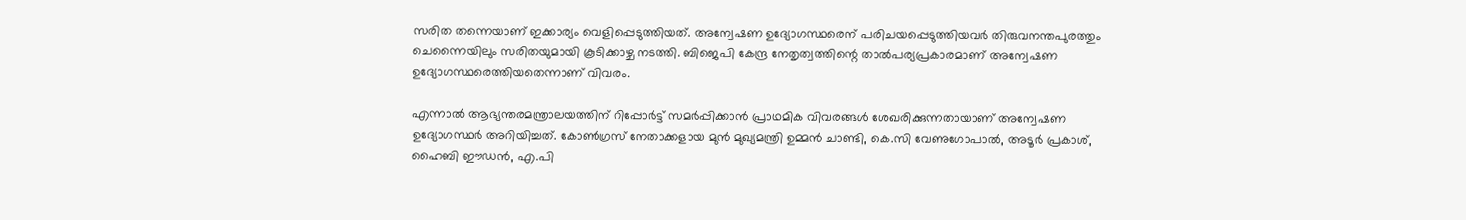സരിത തന്നെയാണ് ഇക്കാര്യം വെളിപ്പെടുത്തിയത്. അന്വേഷണ ഉദ്യോഗസ്ഥരെന് പരിചയപ്പെടുത്തിയവര്‍ തിരുവനന്തപുരത്തും ചെന്നൈയിലും സരിതയുമായി കൂടിക്കാഴ്ച നടത്തി. ബിജെപി കേന്ദ്ര നേതൃത്വത്തിന്റെ താല്‍പര്യപ്രകാരമാണ് അന്വേഷണ ഉദ്യോഗസ്ഥരെത്തിയതെന്നാണ് വിവരം.

എന്നാല്‍ ആഭ്യന്തരമന്ത്രാലയത്തിന് റിപ്പോര്‍ട്ട് സമര്‍പ്പിക്കാന്‍ പ്രാഥമിക വിവരങ്ങള്‍ ശേഖരിക്കുന്നതായാണ് അന്വേഷണ ഉദ്യോഗസ്ഥര്‍ അറിയിച്ചത്. കോണ്‍ഗ്രസ് നേതാക്കളായ മുന്‍ മുഖ്യമന്ത്രി ഉമ്മന്‍ ചാണ്ടി, കെ.സി വേണുഗോപാല്‍, അടൂര്‍ പ്രകാശ്, ഹൈബി ഈഡന്‍, എ.പി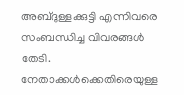അബ്ദുള്ളക്കുട്ടി എന്നിവരെ സംബന്ധിച്ച വിവരങ്ങള്‍ തേടി. നേതാക്കള്‍ക്കെതിരെയുള്ള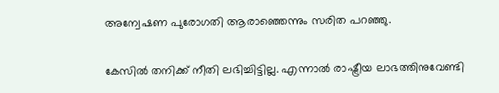അന്വേഷണ പുരോഗതി ആരാഞ്ഞെന്നും സരിത പറഞ്ഞു.

കേസില്‍ തനിക്ക് നീതി ലഭിച്ചിട്ടില്ല. എന്നാല്‍ രാഷ്ട്രീയ ലാഭത്തിനുവേണ്ടി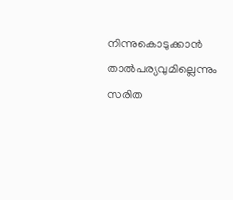നിന്നുകൊടുക്കാന്‍ താല്‍പര്യവുമില്ലെന്നും സരിത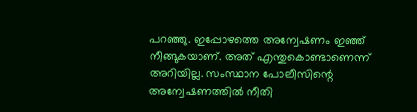പറഞ്ഞു. ഇപ്പോഴത്തെ അന്വേഷണം ഇഞ്ഞ് നീങ്ങുകയാണ്. അത് എന്തുകൊണ്ടാണെന്ന് അറിയില്ല. സംസ്ഥാന പോലീസിന്റെ അന്വേഷണത്തില്‍ നീതി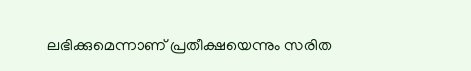ലഭിക്കുമെന്നാണ് പ്രതീക്ഷയെന്നും സരിത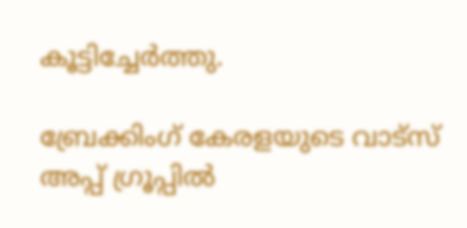കൂട്ടിച്ചേര്‍ത്തു.

ബ്രേക്കിംഗ് കേരളയുടെ വാട്സ് അപ്പ് ഗ്രൂപ്പിൽ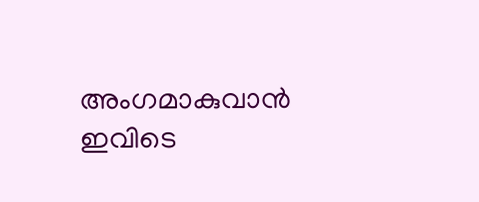അംഗമാകുവാൻ ഇവിടെ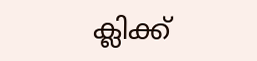ക്ലിക്ക്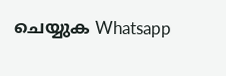ചെയ്യുക Whatsapp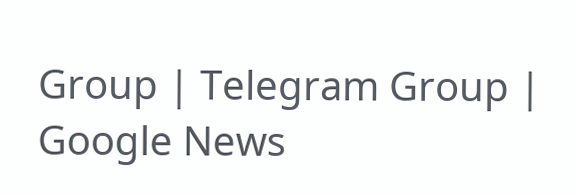Group | Telegram Group | Google News